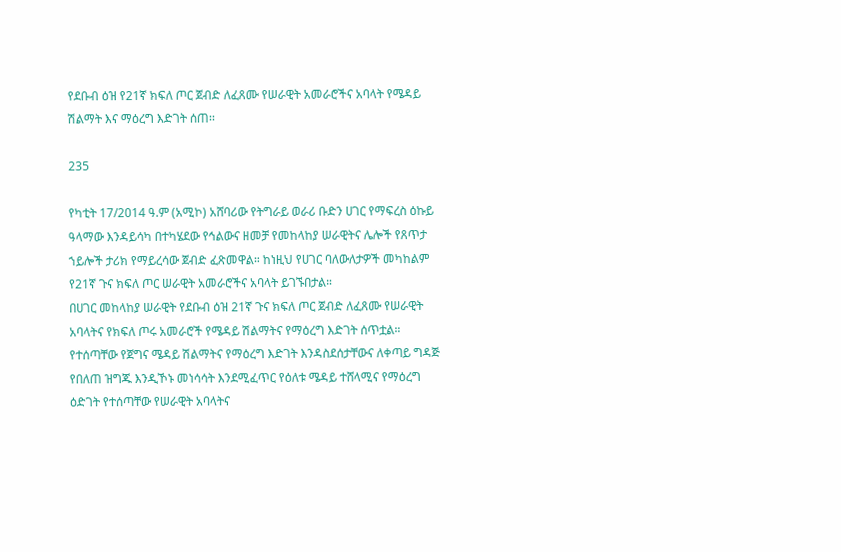የደቡብ ዕዝ የ21ኛ ክፍለ ጦር ጀብድ ለፈጸሙ የሠራዊት አመራሮችና አባላት የሜዳይ ሽልማት እና ማዕረግ እድገት ሰጠ፡፡

235

የካቲት 17/2014 ዓ.ም (አሚኮ) አሸባሪው የትግራይ ወራሪ ቡድን ሀገር የማፍረስ ዕኩይ ዓላማው እንዳይሳካ በተካሄደው የኅልውና ዘመቻ የመከላከያ ሠራዊትና ሌሎች የጸጥታ ኀይሎች ታሪክ የማይረሳው ጀብድ ፈጽመዋል። ከነዚህ የሀገር ባለውለታዎች መካከልም የ21ኛ ጉና ክፍለ ጦር ሠራዊት አመራሮችና አባላት ይገኙበታል።
በሀገር መከላከያ ሠራዊት የደቡብ ዕዝ 21ኛ ጉና ክፍለ ጦር ጀብድ ለፈጸሙ የሠራዊት አባላትና የክፍለ ጦሩ አመራሮች የሜዳይ ሽልማትና የማዕረግ እድገት ሰጥቷል። የተሰጣቸው የጀግና ሜዳይ ሽልማትና የማዕረግ እድገት እንዳስደሰታቸውና ለቀጣይ ግዳጅ የበለጠ ዝግጁ እንዲኾኑ መነሳሳት እንደሚፈጥር የዕለቱ ሜዳይ ተሸላሚና የማዕረግ ዕድገት የተሰጣቸው የሠራዊት አባላትና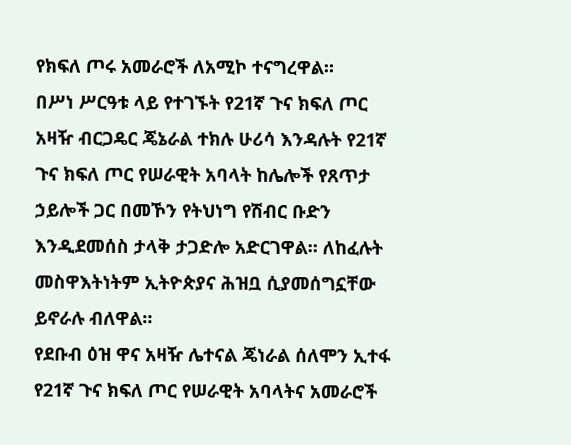የክፍለ ጦሩ አመራሮች ለአሚኮ ተናግረዋል።
በሥነ ሥርዓቱ ላይ የተገኙት የ21ኛ ጉና ክፍለ ጦር አዛዥ ብርጋዴር ጄኔራል ተክሉ ሁሪሳ እንዳሉት የ21ኛ ጉና ክፍለ ጦር የሠራዊት አባላት ከሌሎች የጸጥታ ኃይሎች ጋር በመኾን የትህነግ የሽብር ቡድን እንዲደመሰስ ታላቅ ታጋድሎ አድርገዋል። ለከፈሉት መስዋእትነትም ኢትዮጵያና ሕዝቧ ሲያመሰግኗቸው ይኖራሉ ብለዋል።
የደቡብ ዕዝ ዋና አዛዥ ሌተናል ጄነራል ሰለሞን ኢተፋ የ21ኛ ጉና ክፍለ ጦር የሠራዊት አባላትና አመራሮች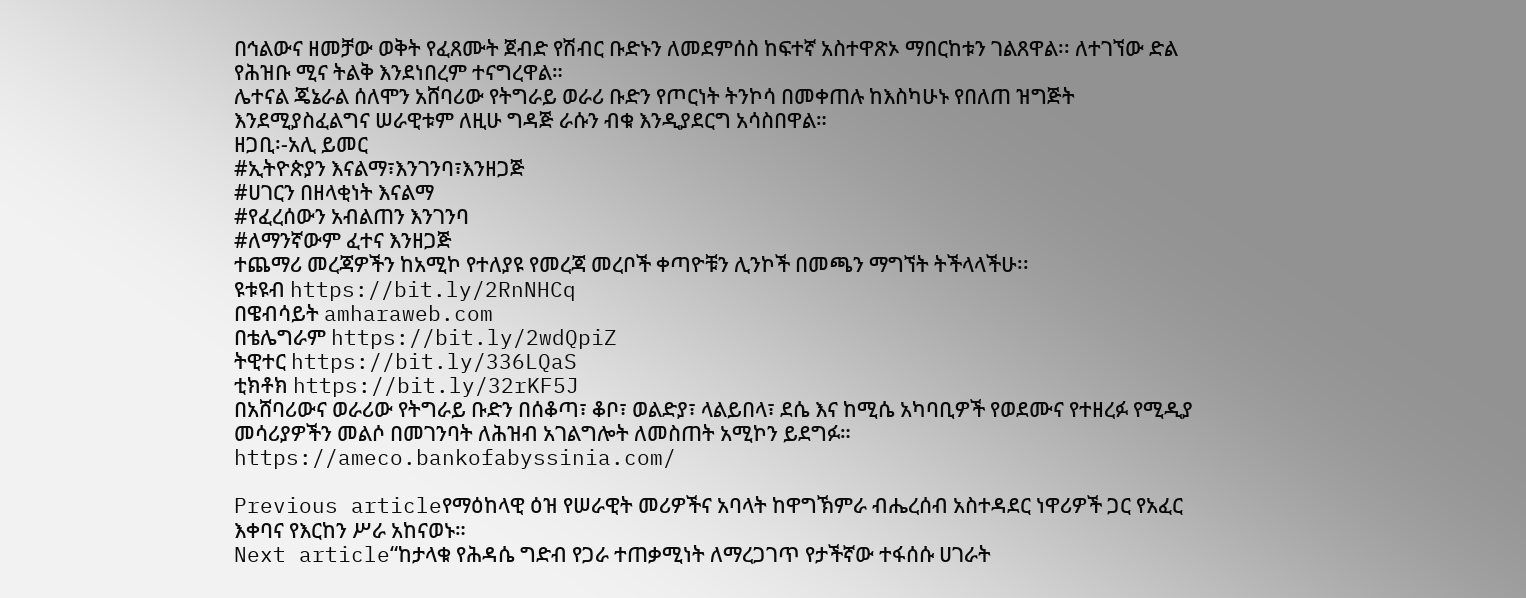በኅልውና ዘመቻው ወቅት የፈጸሙት ጀብድ የሽብር ቡድኑን ለመደምሰስ ከፍተኛ አስተዋጽኦ ማበርከቱን ገልጸዋል፡፡ ለተገኘው ድል የሕዝቡ ሚና ትልቅ እንደነበረም ተናግረዋል።
ሌተናል ጄኔራል ሰለሞን አሸባሪው የትግራይ ወራሪ ቡድን የጦርነት ትንኮሳ በመቀጠሉ ከእስካሁኑ የበለጠ ዝግጅት እንደሚያስፈልግና ሠራዊቱም ለዚሁ ግዳጅ ራሱን ብቁ እንዲያደርግ አሳስበዋል።
ዘጋቢ፡-አሊ ይመር
#ኢትዮጵያን እናልማ፣እንገንባ፣እንዘጋጅ
#ሀገርን በዘላቂነት እናልማ
#የፈረሰውን አብልጠን እንገንባ
#ለማንኛውም ፈተና እንዘጋጅ
ተጨማሪ መረጃዎችን ከአሚኮ የተለያዩ የመረጃ መረቦች ቀጣዮቹን ሊንኮች በመጫን ማግኘት ትችላላችሁ፡፡
ዩቱዩብ https://bit.ly/2RnNHCq
በዌብሳይት amharaweb.com
በቴሌግራም https://bit.ly/2wdQpiZ
ትዊተር https://bit.ly/336LQaS
ቲክቶክ https://bit.ly/32rKF5J
በአሸባሪውና ወራሪው የትግራይ ቡድን በሰቆጣ፣ ቆቦ፣ ወልድያ፣ ላልይበላ፣ ደሴ እና ከሚሴ አካባቢዎች የወደሙና የተዘረፉ የሚዲያ መሳሪያዎችን መልሶ በመገንባት ለሕዝብ አገልግሎት ለመስጠት አሚኮን ይደግፉ።
https://ameco.bankofabyssinia.com/

Previous articleየማዕከላዊ ዕዝ የሠራዊት መሪዎችና አባላት ከዋግኽምራ ብሔረሰብ አስተዳደር ነዋሪዎች ጋር የአፈር እቀባና የእርከን ሥራ አከናወኑ።
Next article“ከታላቁ የሕዳሴ ግድብ የጋራ ተጠቃሚነት ለማረጋገጥ የታችኛው ተፋሰሱ ሀገራት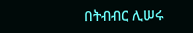በትብብር ሊሠሩ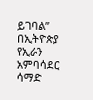ይገባል” በኢትዮጵያ የኢራን አምባሳደር ሳማድ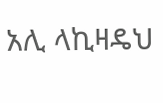አሊ ላኪዛዴህ